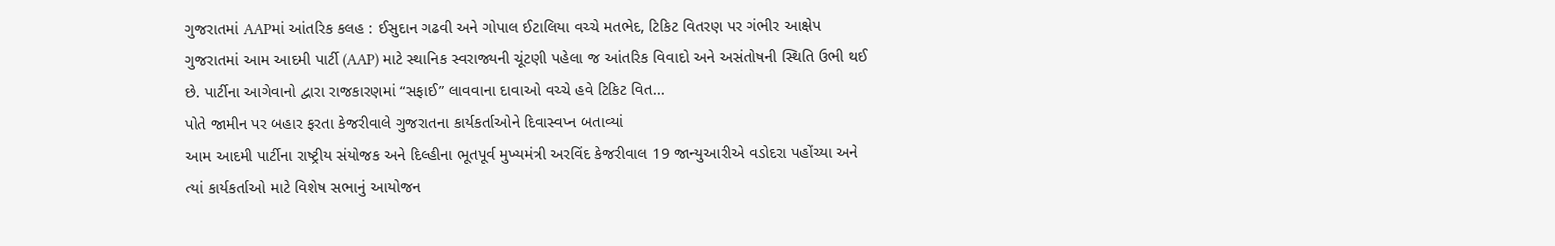ગુજરાતમાં AAPમાં આંતરિક કલહ : ઈસુદાન ગઢવી અને ગોપાલ ઈટાલિયા વચ્ચે મતભેદ, ટિકિટ વિતરણ પર ગંભીર આક્ષેપ
ગુજરાતમાં આમ આદમી પાર્ટી (AAP) માટે સ્થાનિક સ્વરાજ્યની ચૂંટણી પહેલા જ આંતરિક વિવાદો અને અસંતોષની સ્થિતિ ઉભી થઈ છે. પાર્ટીના આગેવાનો દ્વારા રાજકારણમાં “સફાઈ” લાવવાના દાવાઓ વચ્ચે હવે ટિકિટ વિત...
પોતે જામીન પર બહાર ફરતા કેજરીવાલે ગુજરાતના કાર્યકર્તાઓને દિવાસ્વપ્ન બતાવ્યાં
આમ આદમી પાર્ટીના રાષ્ટ્રીય સંયોજક અને દિલ્હીના ભૂતપૂર્વ મુખ્યમંત્રી અરવિંદ કેજરીવાલ 19 જાન્યુઆરીએ વડોદરા પહોંચ્યા અને ત્યાં કાર્યકર્તાઓ માટે વિશેષ સભાનું આયોજન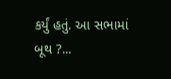કર્યું હતું. આ સભામાં બૂથ ?...